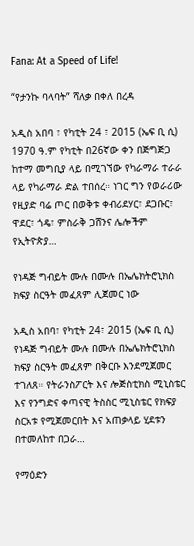Fana: At a Speed of Life!

“የታንኩ ባላባት” ሻለቃ በቀለ በረዳ

አዲስ አበባ ፣ የካቲት 24 ፣ 2015 (ኤፍ ቢ ሲ) 1970 ዓ.ም የካቲት በ26ኛው ቀን በጅግጅጋ ከተማ መግቢያ ላይ በሚገኘው የካራማራ ተራራ ላይ የካራማራ ድል ተበሰረ። ነገር ግን የወራሪው የዚያድ ባሬ ጦር በወቅቱ ቀብሪደሃር፣ ደጋቡር፣ ዋደር፣ ጎዴ፣ ምስራቅ ጋሸንና ሌሎችም የኢትዮጵያ…

የነዳጅ ግብይት ሙሉ በሙሉ በኤሌክትሮኒክስ ክፍያ ስርዓት መፈጸም ሊጀመር ነው

አዲስ አበባ፣ የካቲት 24፣ 2015 (ኤፍ ቢ ሲ) የነዳጅ ግብይት ሙሉ በሙሉ በኤሌክትሮኒክስ ክፍያ ስርዓት መፈጸም በቅርቡ እንደሚጀመር ተገለጸ። የትራንስፖርት እና ሎጅስቲክስ ሚኒስቴር እና የንግድና ቀጣናዊ ትስስር ሚኒስቴር የክፍያ ስርአቱ የሚጀመርበት እና አጠቃላይ ሂደቱን በተመለከተ በጋራ…

የማዕድን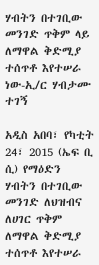ሃብትን በተገቢው መንገድ ጥቅም ላይ ለማዋል ቅድሚያ ተሰጥቶ እየተሠራ ነው-ኢ/ር ሃብታሙ ተገኝ

አዲስ አበባ፣ የካቲት 24፣ 2015 (ኤፍ ቢ ሲ) የማዕድን ሃብትን በተገቢው መንገድ ለህዝብና ለሀገር ጥቅም ለማዋል ቅድሚያ ተሰጥቶ እየተሠራ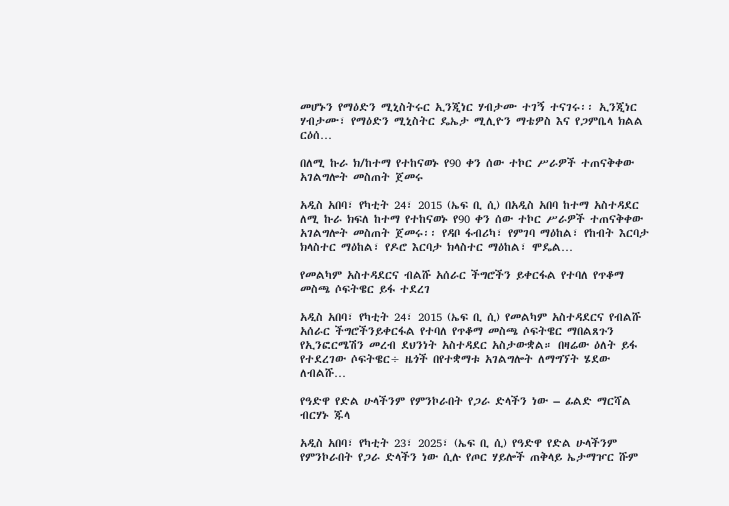መሆኑን የማዕድን ሚኒስትሩር ኢንጂነር ሃብታሙ ተገኝ ተናገሩ፡፡ ኢንጂነር ሃብታሙ፣ የማዕድን ሚኒስትር ዴኤታ ሚሊዮን ማቴዎስ እና የጋምቤላ ክልል ርዕሰ…

በለሚ ኩራ ክ/ከተማ የተከናወኑ የ90 ቀን ሰው ተኮር ሥራዎች ተጠናቅቀው አገልግሎት መስጠት ጀመሩ

አዲስ አበባ፣ የካቲት 24፣ 2015 (ኤፍ ቢ ሲ) በአዲስ አበባ ከተማ አስተዳደር ለሚ ኩራ ክፍለ ከተማ የተከናወኑ የ90 ቀን ሰው ተኮር ሥራዎች ተጠናቅቀው አገልግሎት መስጠት ጀመሩ፡፡ የዳቦ ፋብሪካ፣ የምገባ ማዕከል፣ የከብት እርባታ ክላስተር ማዕከል፣ የዶሮ እርባታ ክላስተር ማዕከል፣ ሞዴል…

የመልካም አስተዳደርና ብልሹ አሰራር ችግሮችን ይቀርፋል የተባለ የጥቆማ መስጫ ሶፍትዌር ይፋ ተደረገ

አዲስ አበባ፣ የካቲት 24፣ 2015 (ኤፍ ቢ ሲ) የመልካም አስተዳደርና የብልሹ አሰራር ችግሮችንይቀርፋል የተባለ የጥቆማ መስጫ ሶፍትዌር ማበልጸጉን የኢንፎርሜሽን መረብ ደህንነት አስተዳደር አስታውቋል። በዛሬው ዕለት ይፋ የተደረገው ሶፍትዌር÷ ዜጎች በየተቋማቱ አገልግሎት ለማግኘት ሄደው ለብልሹ…

የዓድዋ የድል ሁላችንም የምንኮራበት የጋራ ድላችን ነው – ፊልድ ማርሻል ብርሃኑ ጁላ

አዲስ አበባ፣ የካቲት 23፣ 2025፣ (ኤፍ ቢ ሲ) የዓድዋ የድል ሁላችንም የምንኮራበት የጋራ ድላችን ነው ሲሉ የጦር ሃይሎች ጠቅላይ ኤታማዦር ሹም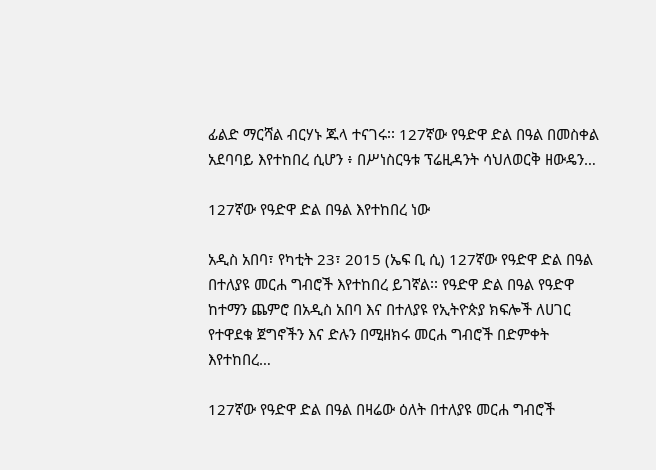ፊልድ ማርሻል ብርሃኑ ጁላ ተናገሩ፡፡ 127ኛው የዓድዋ ድል በዓል በመስቀል አደባባይ እየተከበረ ሲሆን ፥ በሥነስርዓቱ ፕሬዚዳንት ሳህለወርቅ ዘውዴን…

127ኛው የዓድዋ ድል በዓል እየተከበረ ነው

አዲስ አበባ፣ የካቲት 23፣ 2015 (ኤፍ ቢ ሲ) 127ኛው የዓድዋ ድል በዓል በተለያዩ መርሐ ግብሮች እየተከበረ ይገኛል፡፡ የዓድዋ ድል በዓል የዓድዋ ከተማን ጨምሮ በአዲስ አበባ እና በተለያዩ የኢትዮጵያ ክፍሎች ለሀገር የተዋደቁ ጀግኖችን እና ድሉን በሚዘክሩ መርሐ ግብሮች በድምቀት እየተከበረ…

127ኛው የዓድዋ ድል በዓል በዛሬው ዕለት በተለያዩ መርሐ ግብሮች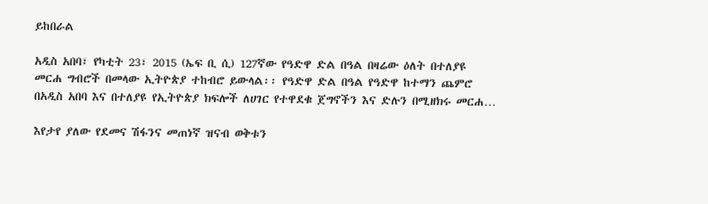ይከበራል

አዲስ አበባ፣ የካቲት 23፣ 2015 (ኤፍ ቢ ሲ) 127ኛው የዓድዋ ድል በዓል በዛሬው ዕለት በተለያዩ መርሐ ግብሮች በመላው ኢትዮጵያ ተከብሮ ይውላል፡፡ የዓድዋ ድል በዓል የዓድዋ ከተማን ጨምሮ በአዲስ አበባ እና በተለያዩ የኢትዮጵያ ክፍሎች ለሀገር የተዋደቁ ጀግኖችን እና ድሉን በሚዘክሩ መርሐ…

እየታየ ያለው የደመና ሽፋንና መጠነኛ ዝናብ ወቅቱን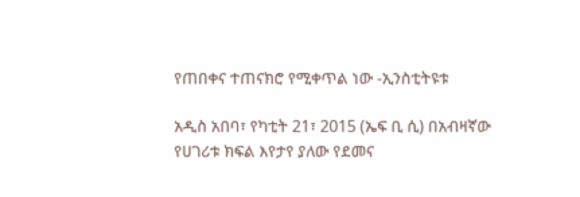የጠበቀና ተጠናክሮ የሚቀጥል ነው -ኢንስቲትዩቱ

አዲስ አበባ፣ የካቲት 21፣ 2015 (ኤፍ ቢ ሲ) በአብዛኛው የሀገሪቱ ክፍል እየታየ ያለው የደመና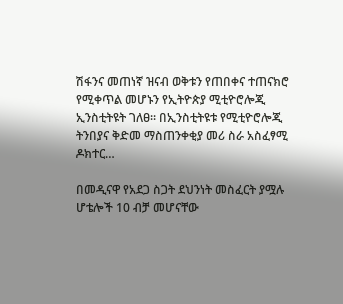ሽፋንና መጠነኛ ዝናብ ወቅቱን የጠበቀና ተጠናክሮ የሚቀጥል መሆኑን የኢትዮጵያ ሚቲዮሮሎጂ ኢንስቲትዩት ገለፀ፡፡ በኢንስቲትዩቱ የሚቲዮሮሎጂ ትንበያና ቅድመ ማስጠንቀቂያ መሪ ስራ አስፈፃሚ ዶክተር…

በመዲናዋ የአደጋ ስጋት ደህንነት መስፈርት ያሟሉ ሆቴሎች 10 ብቻ መሆናቸው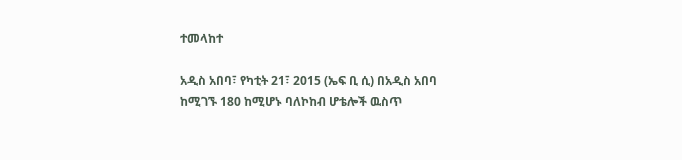ተመላከተ

አዲስ አበባ፣ የካቲት 21፣ 2015 (ኤፍ ቢ ሲ) በአዲስ አበባ ከሚገኙ 180 ከሚሆኑ ባለኮከብ ሆቴሎች ዉስጥ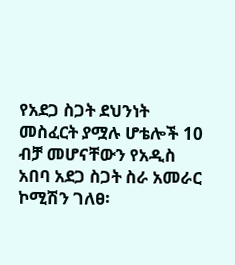የአደጋ ስጋት ደህንነት መስፈርት ያሟሉ ሆቴሎች 10 ብቻ መሆናቸውን የአዲስ አበባ አደጋ ስጋት ስራ አመራር ኮሚሽን ገለፀ፡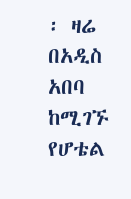፡ ዛሬ በአዲስ አበባ ከሚገኙ የሆቴል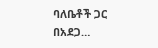ባለቤቶች ጋር በአደጋ…